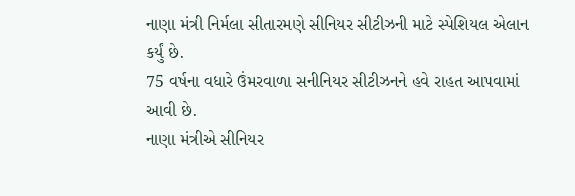નાણા મંત્રી નિર્મલા સીતારમણે સીનિયર સીટીઝની માટે સ્પેશિયલ એલાન કર્યું છે.
75 વર્ષના વધારે ઉંમરવાળા સનીનિયર સીટીઝનને હવે રાહત આપવામાં આવી છે.
નાણા મંત્રીએ સીનિયર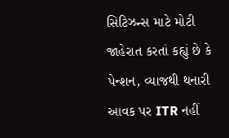સિટિઝન્સ માટે મોટી જાહેરાત કરતાં કહ્યું છે કે પેન્શન, વ્યાજથી થનારી આવક પર ITR નહીં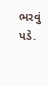ભરવું પડે.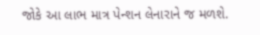જોકે આ લાભ માત્ર પેન્શન લેનારાને જ મળશે.